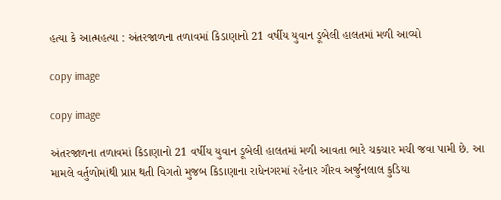હત્યા કે આત્મહત્યા : અંતરજાળના તળાવમાં કિડાણાનો 21 વર્ષીય યુવાન ડૂબેલી હાલતમાં મળી આવ્યો

copy image

copy image

અંતરજાળના તળાવમાં કિડાણાનો 21 વર્ષીય યુવાન ડૂબેલી હાલતમાં મળી આવતા ભારે ચકચાર મચી જવા પામી છે. આ મામલે વર્તુળોમાંથી પ્રાપ્ત થતી વિગતો મુજબ કિડાણાના રાધેનગરમાં રહેનાર ગૌરવ અર્જુનલાલ કુડિયા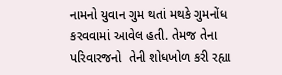નામનો યુવાન ગુમ થતાં મથકે ગુમનોંધ કરવવામાં આવેલ હતી. તેમજ તેના પરિવારજનો  તેની શોધખોળ કરી રહ્યા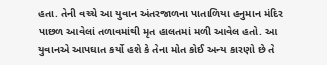હતા. તેની વચ્ચે આ યુવાન અંતરજાળના પાતાળિયા હનુમાન મંદિર પાછળ આવેલાં તળાવમાંથી મૃત હાલતમાં મળી આવેલ હતો. આ યુવાનએ આપઘાત કર્યો હશે કે તેના મોત કોઈ અન્ય કારણો છે તે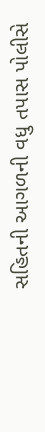સહિતની આગળની વધુ તપાસ પોલીસે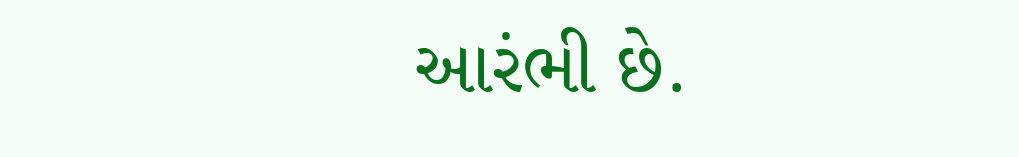આરંભી છે.